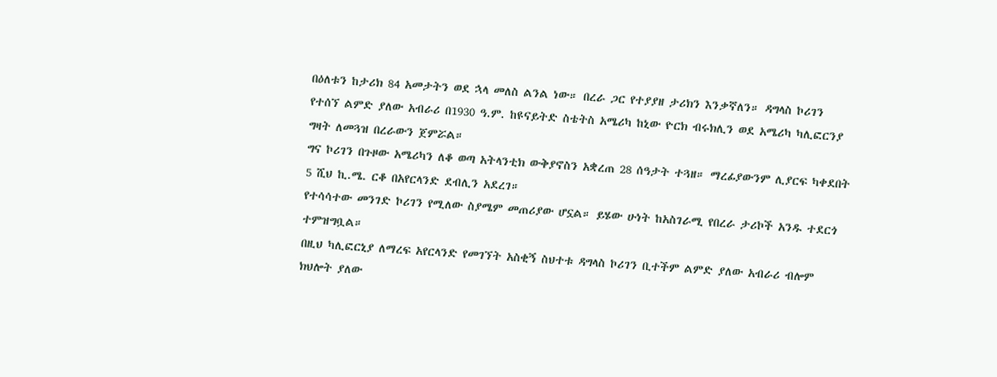በዕለቱን ከታሪክ 84 አመታትን ወደ ኋላ መለስ ልንል ነው። በረራ ጋር የተያያዘ ታሪክን እንቃኛለን። ዳግላስ ኮሪገን የተሰኘ ልምድ ያለው አብራሪ በ1930 ዓ.ም. ከዩናይትድ ስቴትስ አሜሪካ ከኒው ዮርክ ብሩክሊን ወደ አሜሪካ ካሊፎርንያ ግዛት ለመጓዝ በረራውን ጀምሯል።
ግና ኮሪገን በጉዞው አሜሪካን ለቆ ወጣ አትላንቲክ ውቅያኖስን አቋረጠ 28 ሰዓታት ተጓዘ። ማረፊያውንም ሊያርፍ ካቀደበት 5 ሺህ ኪ.ሜ. ርቆ በአየርላንድ ደብሊን አደረገ።
የተሳሳተው መንገድ ኮሪገን የሚለው ስያሜም መጠሪያው ሆኗል። ይሄው ሁነት ከአስገራሚ የበረራ ታሪኮች አንዱ ተደርጎ ተምዝግቧል።
በዚህ ካሊፎርኒያ ለማረፍ አየርላንድ የመገኘት አስቂኝ ስህተቱ ዳግላስ ኮሪገን ቢተችም ልምድ ያለው አብራሪ ብሎም ክህሎት ያለው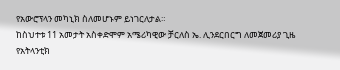የአውሮፕላን መካኒክ ስለመሆኑም ይነገርለታል።
ከስህተቱ 11 አመታት አስቀድሞም አሜሪካዊው ቻርለስ ኤ. ሊንደርበርግ ለመጀመሪያ ጊዜ የአትላንቲክ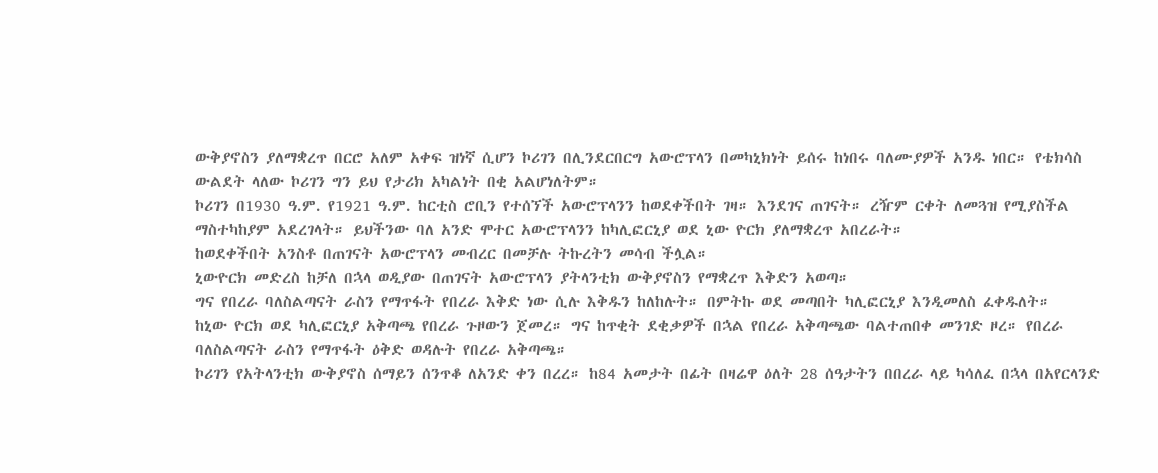ውቅያኖስን ያለማቋረጥ በርሮ አለም አቀፍ ዝነኛ ሲሆን ኮሪገን በሊንደርበርግ አውሮፕላን በመካኒክነት ይሰሩ ከነበሩ ባለሙያዎች አንዱ ነበር። የቴክሳስ ውልደት ላለው ኮሪገን ግን ይህ የታሪክ አካልነት በቂ አልሆነለትም።
ኮሪገን በ1930 ዓ.ም. የ1921 ዓ.ም. ከርቲስ ሮቢን የተሰኘች አውሮፕላንን ከወደቀችበት ገዛ። እንደገና ጠገናት። ረዥም ርቀት ለመጓዝ የሚያስችል ማስተካከያም አደረገላት። ይህችንው ባለ አንድ ሞተር አውሮፕላንን ከካሊፎርኒያ ወደ ኒው ዮርክ ያለማቋረጥ አበረራት።
ከወደቀችበት አንስቶ በጠገናት አውሮፕላን መብረር በመቻሉ ትኩረትን መሳብ ችሏል።
ኒውዮርክ መድረስ ከቻለ በኋላ ወዲያው በጠገናት አውሮፕላን ያትላንቲክ ውቅያኖስን የማቋረጥ እቅድን አወጣ።
ግና የበረራ ባለስልጣናት ራስን የማጥፋት የበረራ እቅድ ነው ሲሉ እቅዱን ከለከሉት። በምትኩ ወደ መጣበት ካሊፎርኒያ እንዲመለስ ፈቀዱለት።
ከኒው ዮርክ ወደ ካሊፎርኒያ አቅጣጫ የበረራ ጉዞውን ጀመረ። ግና ከጥቂት ደቂቃዎች በኋል የበረራ አቅጣጫው ባልተጠበቀ መንገድ ዞረ። የበረራ ባለስልጣናት ራስን የማጥፋት ዕቅድ ወዳሉት የበረራ አቅጣጫ።
ኮሪገን የአትላንቲክ ውቅያኖስ ሰማይን ሰንጥቆ ለአንድ ቀን በረረ። ከ84 አመታት በፊት በዛሬዋ ዕለት 28 ሰዓታትን በበረራ ላይ ካሳለፈ በኋላ በአየርላንድ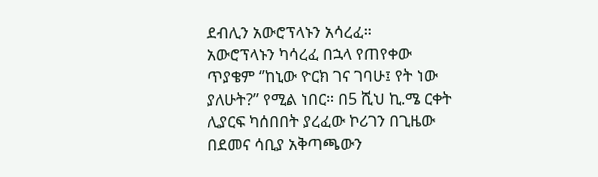ደብሊን አውሮፕላኑን አሳረፈ።
አውሮፕላኑን ካሳረፈ በኋላ የጠየቀው ጥያቄም ‘’ከኒው ዮርክ ገና ገባሁ፤ የት ነው ያለሁት?’’ የሚል ነበር። በ5 ሺህ ኪ.ሜ ርቀት ሊያርፍ ካሰበበት ያረፈው ኮሪገን በጊዜው በደመና ሳቢያ አቅጣጫውን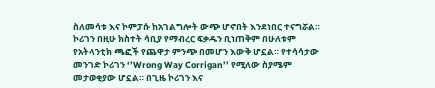ስለመሳቱ እና ኮምፓሱ ከአገልግሎት ውጭ ሆኖበት እንደነበር ተናግሯል።
ኮሪገን በዚሁ ክስተት ሳቢያ የማብረር ፍቃዱን ቢነጠቅም በሁለቱም የአትላንቲክ ጫፎች የጨዋታ ምንጭ በመሆን እውቅ ሆኗል። የተሳሳታው መንገድ ኮሪገን ‘’Wrong Way Corrigan’’ የሚለው ስያሜም መታወቂያው ሆኗል። በጊዜ ኮሪገን እና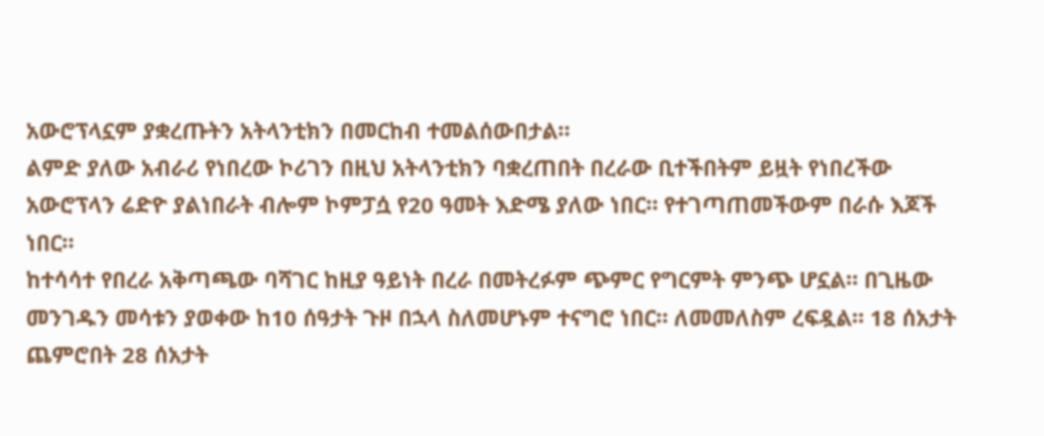አውሮፕላኗም ያቋረጡትን አትላንቲክን በመርከብ ተመልሰውበታል።
ልምድ ያለው አብራሪ የነበረው ኮሪገን በዚህ አትላንቲክን ባቋረጠበት በረራው ቢተችበትም ይዟት የነበረችው አውሮፕላን ሬድዮ ያልነበራት ብሎም ኮምፓሷ የ20 ዓመት እድሜ ያለው ነበር። የተገጣጠመችውም በራሱ እጆች ነበር።
ከተሳሳተ የበረራ አቅጣጫው ባሻገር ከዚያ ዓይነት በረራ በመትረፉም ጭምር የግርምት ምንጭ ሆኗል። በጊዜው መንገዱን መሳቱን ያወቀው ከ10 ሰዓታት ጉዞ በኋላ ስለመሆኑም ተናግሮ ነበር። ለመመለስም ረፍዷል። 18 ሰአታት ጨምሮበት 28 ሰአታት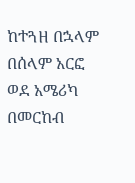ከተጓዘ በኋላም በሰላም አርፎ ወደ አሜሪካ በመርከብ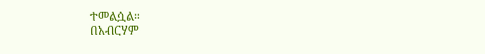ተመልሷል።
በአብርሃም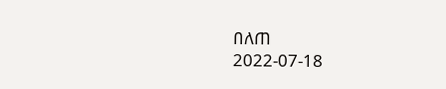በለጠ
2022-07-18